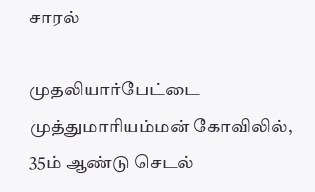சாரல்

முதலியார்பேட்டை முத்துமாரியம்மன் கோவிலில், 35ம் ஆண்டு செடல்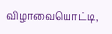விழாவையொட்டி,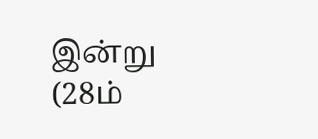இன்று (28ம்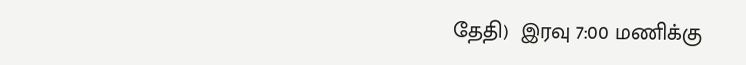தேதி)  இரவு 7:00 மணிக்கு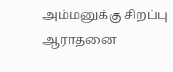அம்மனுக்கு சிறப்பு ஆராதனை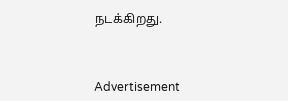நடக்கிறது.



Advertisement